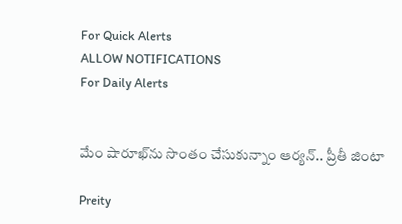For Quick Alerts
ALLOW NOTIFICATIONS
For Daily Alerts


మేం షారూఖ్‌ను సొంతం చేసుకున్నాం ఆర్యన్.. ప్రీతీ జింటా

Preity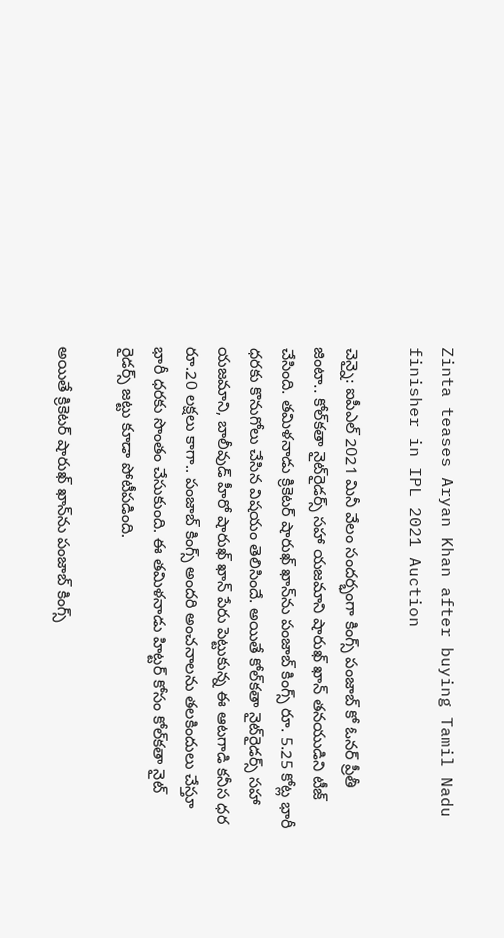Zinta teases Aryan Khan after buying Tamil Nadu finisher in IPL 2021 Auction

చెన్నై: ఐపీఎల్ 2021 మినీ‌ వేలం సందర్భంగా కింగ్స్ పంజాబ్ కో ఓనర్ ప్రీతీ జింటా.. కోల్‌కతా నైట్‌రైడర్స్ సహా యజమాని షారుఖ్ ఖాన్ తనయుడిని టీజ్ చేసింది. తమిళనాడు క్రికెటర్ షారుఖ్ ఖాన్‌ను పంజాబ్ కింగ్స్ రూ. 5.25 కోట్ల భారీ ధరకు కొనుగోలు చేసిన విషయం తెలిసిందే. అయితే కోల్‌కతా నైట్‌రైడర్స్ సహా యజమాని, బాలీవుడ్ హీరో షారుఖ్ ఖాన్ పేరు పెట్టుకున్న ఈ ఆటగాడి కనీస ధర రూ.20 లక్షలు కాగా.. పంజాబ్ కింగ్స్ అందరి అంచనాలను తలకిందులు చేస్తూ భారీ ధరకు సొంతం చేసుకుంది. ఈ తమిళనాడు హిట్టర్ కోసం కోల్‌కతా నైట్ రైడర్స్ జట్టు కూడా పోటీపడింది.

అయితే క్రికెటర్ షారుఖ్ ఖాన్‌ను పంజాబ్ కింగ్స్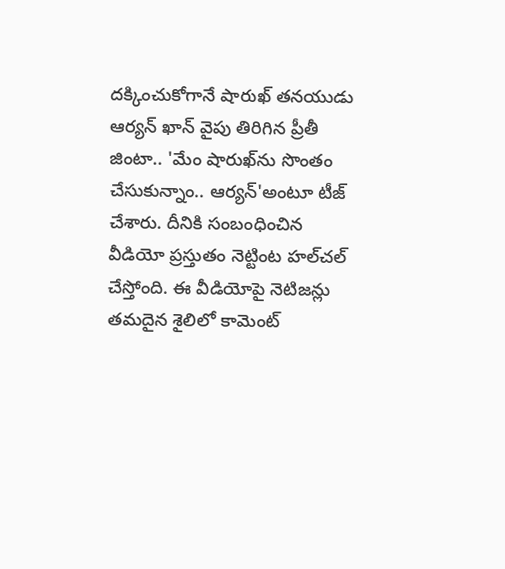దక్కించుకోగానే షారుఖ్ తనయుడు ఆర్యన్ ఖాన్ వైపు తిరిగిన ప్రీతీ జింటా.. 'మేం షారుఖ్‌ను సొంతం చేసుకున్నాం.. ఆర్యన్'అంటూ టీజ్ చేశారు. దీనికి సంబంధించిన వీడియో ప్రస్తుతం నెట్టింట హల్‌చల్ చేస్తోంది. ఈ వీడియోపై నెటిజన్లు తమదైన శైలిలో కామెంట్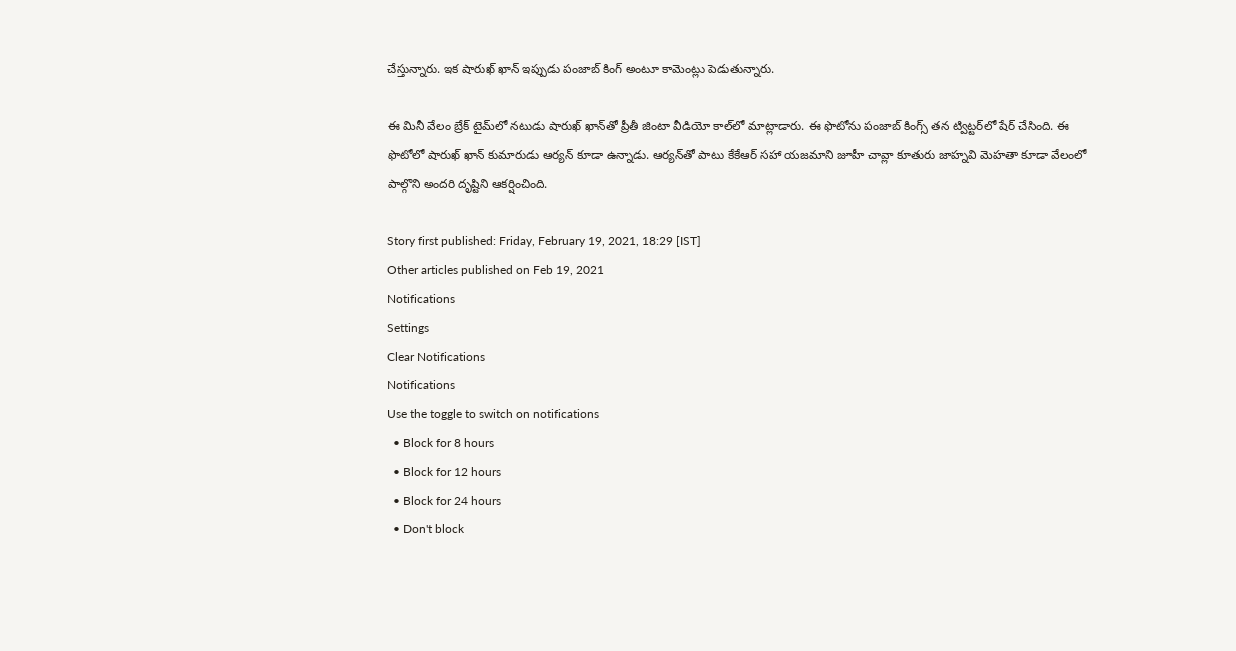చేస్తున్నారు. ఇక షారుఖ్ ఖాన్ ఇప్పుడు పంజాబ్ కింగ్ అంటూ కామెంట్లు పెడుతున్నారు.

ఈ మినీ వేలం బ్రేక్ టైమ్‌లో నటుడు షారుఖ్ ఖాన్‌తో ప్రీతీ జింటా వీడియో కాల్‌లో మాట్లాడారు. ఈ ఫొటోను పంజాబ్ కింగ్స్ తన ట్విట్టర్‌లో షేర్ చేసింది. ఈ ఫొటోలో షారుఖ్ ఖాన్ కుమారుడు ఆర్యన్ కూడా ఉన్నాడు. ఆర్యన్‌తో పాటు కేకేఆర్‌ సహా యజమాని జూహీ చావ్లా కూతురు జాహ్నవి మెహతా కూడా వేలంలో పాల్గొని అందరి దృష్టిని ఆకర్షించింది.

Story first published: Friday, February 19, 2021, 18:29 [IST]
Other articles published on Feb 19, 2021
Notifications
Settings
Clear Notifications
Notifications
Use the toggle to switch on notifications
  • Block for 8 hours
  • Block for 12 hours
  • Block for 24 hours
  • Don't block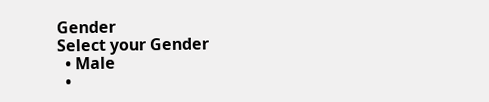Gender
Select your Gender
  • Male
  •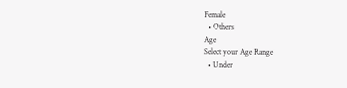Female
  • Others
Age
Select your Age Range
  • Under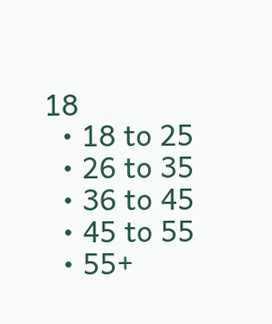18
  • 18 to 25
  • 26 to 35
  • 36 to 45
  • 45 to 55
  • 55+